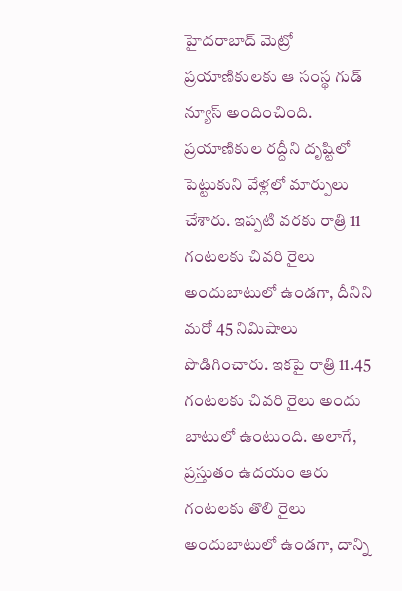హైదరాబాద్ మెట్రో ప్రయాణికులకు ఆ సంస్థ గుడ్ న్యూస్ అందించింది. ప్రయాణికుల రద్దీని దృష్టిలో పెట్టుకుని వేళ్లలో మార్పులు చేశారు. ఇప్పటి వరకు రాత్రి 11 గంటలకు చివరి రైలు అందుబాటులో ఉండగా, దీనిని మరో 45 నిమిషాలు పొడిగించారు. ఇకపై రాత్రి 11.45 గంటలకు చివరి రైలు అందు బాటులో ఉంటుంది. అలాగే, ప్రస్తుతం ఉదయం ఆరు గంటలకు తొలి రైలు అందుబాటులో ఉండగా, దాన్ని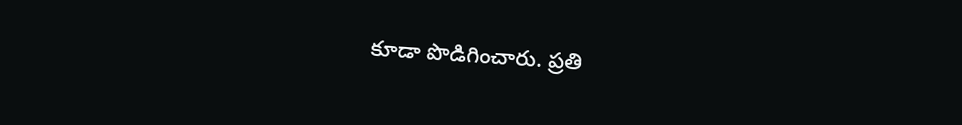కూడా పొడిగించారు. ప్రతి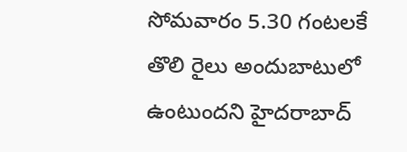సోమవారం 5.30 గంటలకే తొలి రైలు అందుబాటులో ఉంటుందని హైదరాబాద్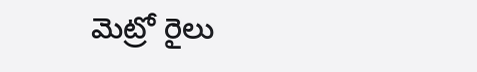మెట్రో రైలు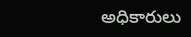అధికారులు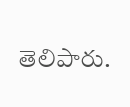తెలిపారు.